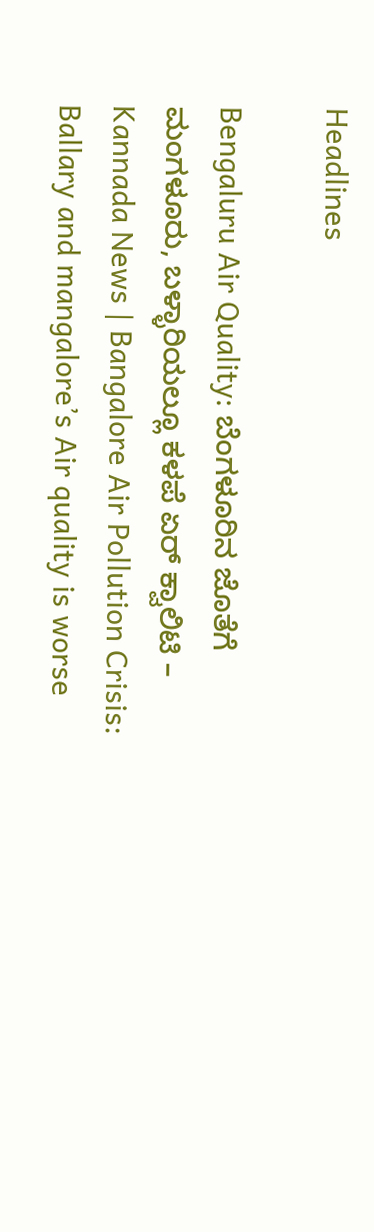Headlines

Bengaluru Air Quality: ಬೆಂಗಳೂರಿನ ಜೊತೆಗೆ ಮಂಗಳೂರು, ಬಳ್ಳಾರಿಯಲ್ಲೂ ಕಳಪೆ ಏರ್ ಕ್ವಾಲಿಟಿ – Kannada News | Bangalore Air Pollution Crisis: Ballary and mangalore’s Air quality is worse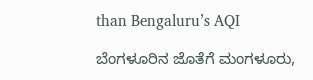than Bengaluru’s AQI

ಬೆಂಗಳೂರಿನ ಜೊತೆಗೆ ಮಂಗಳೂರು,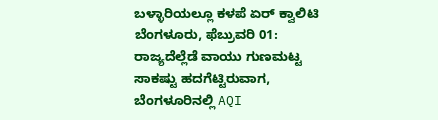ಬಳ್ಳಾರಿಯಲ್ಲೂ ಕಳಪೆ ಏರ್ ಕ್ವಾಲಿಟಿ ಬೆಂಗಳೂರು, ಫೆಬ್ರುವರಿ 01: ರಾಜ್ಯದೆಲ್ಲೆಡೆ ವಾಯು ಗುಣಮಟ್ಟ ಸಾಕಷ್ಟು ಹದಗೆಟ್ಟಿರುವಾಗ, ಬೆಂಗಳೂರಿನಲ್ಲಿ AQI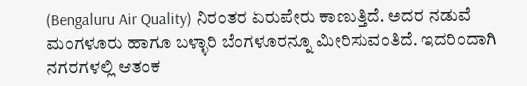(Bengaluru Air Quality) ನಿರಂತರ ಏರುಪೇರು ಕಾಣುತ್ತಿದೆ. ಅದರ ನಡುವೆ ಮಂಗಳೂರು ಹಾಗೂ ಬಳ್ಳಾರಿ ಬೆಂಗಳೂರನ್ನೂ ಮೀರಿಸುವಂತಿದೆ. ಇದರಿಂದಾಗಿ ನಗರಗಳಲ್ಲಿ ಆತಂಕ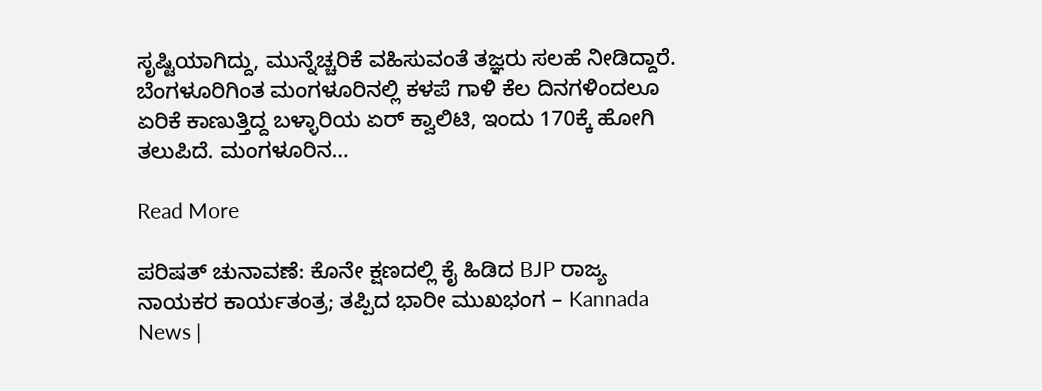ಸೃಷ್ಟಿಯಾಗಿದ್ದು, ಮುನ್ನೆಚ್ಚರಿಕೆ ವಹಿಸುವಂತೆ ತಜ್ಞರು ಸಲಹೆ ನೀಡಿದ್ದಾರೆ. ಬೆಂಗಳೂರಿಗಿಂತ ಮಂಗಳೂರಿನಲ್ಲಿ ಕಳಪೆ ಗಾಳಿ ಕೆಲ ದಿನಗಳಿಂದಲೂ ಏರಿಕೆ ಕಾಣುತ್ತಿದ್ದ ಬಳ್ಳಾರಿಯ ಏರ್ ಕ್ವಾಲಿಟಿ, ಇಂದು 170ಕ್ಕೆ ಹೋಗಿ ತಲುಪಿದೆ. ಮಂಗಳೂರಿನ…

Read More

ಪರಿಷತ್ ಚುನಾವಣೆ: ಕೊನೇ ಕ್ಷಣದಲ್ಲಿ ಕೈ ಹಿಡಿದ BJP ರಾಜ್ಯ ನಾಯಕರ ಕಾರ್ಯತಂತ್ರ; ತಪ್ಪಿದ ಭಾರೀ ಮುಖಭಂಗ – Kannada News |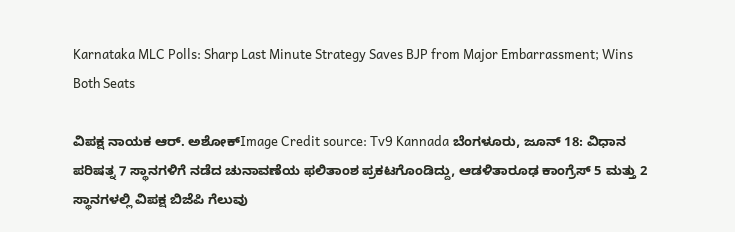Karnataka MLC Polls: Sharp Last Minute Strategy Saves BJP from Major Embarrassment; Wins Both Seats

ವಿಪಕ್ಷ ನಾಯಕ ಆರ್. ಅಶೋಕ್Image Credit source: Tv9 Kannada ಬೆಂಗಳೂರು, ಜೂನ್ 18: ವಿಧಾನ ಪರಿಷತ್ನ 7 ಸ್ಥಾನಗಳಿಗೆ ನಡೆದ ಚುನಾವಣೆಯ ಫಲಿತಾಂಶ ಪ್ರಕಟಗೊಂಡಿದ್ದು, ಆಡಳಿತಾರೂಢ ಕಾಂಗ್ರೆಸ್ 5 ಮತ್ತು 2 ಸ್ಥಾನಗಳಲ್ಲಿ ವಿಪಕ್ಷ ಬಿಜೆಪಿ ಗೆಲುವು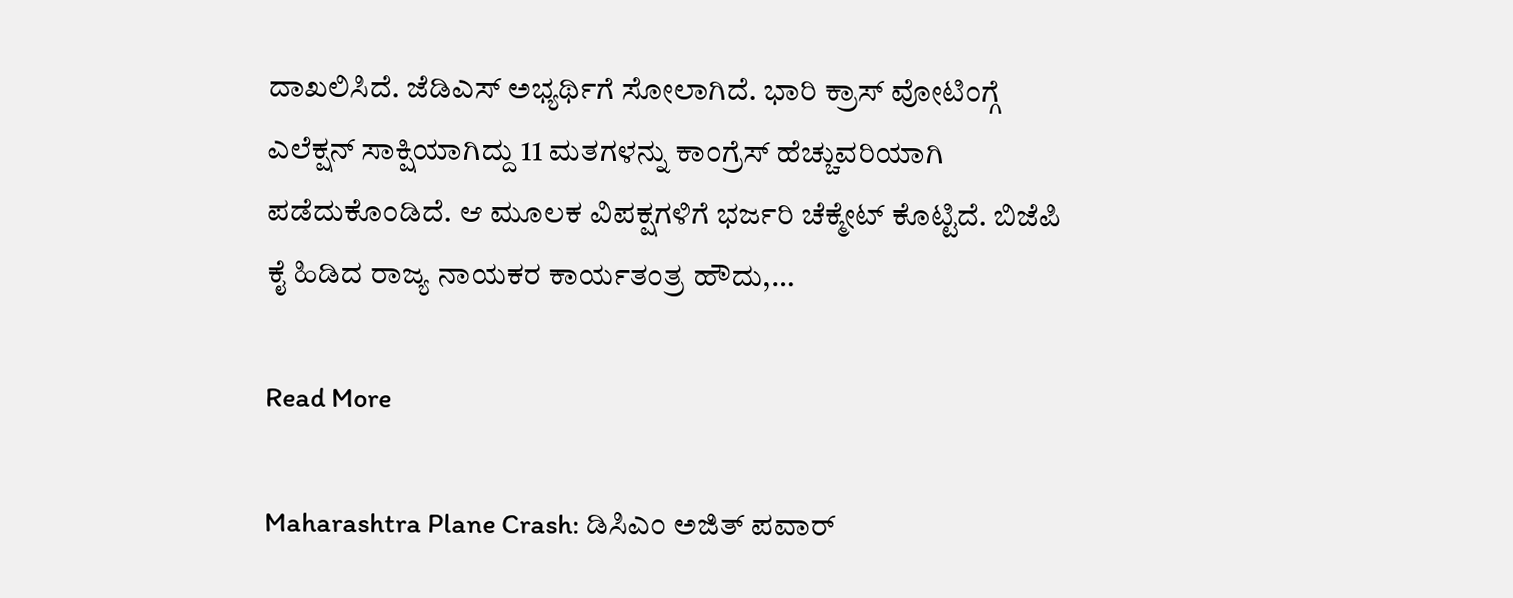ದಾಖಲಿಸಿದೆ. ಜೆಡಿಎಸ್ ಅಭ್ಯರ್ಥಿಗೆ ಸೋಲಾಗಿದೆ. ಭಾರಿ ಕ್ರಾಸ್ ವೋಟಿಂಗ್ಗೆ ಎಲೆಕ್ಷನ್ ಸಾಕ್ಷಿಯಾಗಿದ್ದು 11 ಮತಗಳನ್ನು ಕಾಂಗ್ರೆಸ್ ಹೆಚ್ಚುವರಿಯಾಗಿ ಪಡೆದುಕೊಂಡಿದೆ. ಆ ಮೂಲಕ ವಿಪಕ್ಷಗಳಿಗೆ ಭರ್ಜರಿ ಚೆಕ್ಮೇಟ್ ಕೊಟ್ಟಿದೆ. ಬಿಜೆಪಿ ಕೈ ಹಿಡಿದ ರಾಜ್ಯ ನಾಯಕರ ಕಾರ್ಯತಂತ್ರ ಹೌದು,…

Read More

Maharashtra Plane Crash: ಡಿಸಿಎಂ ಅಜಿತ್ ಪವಾರ್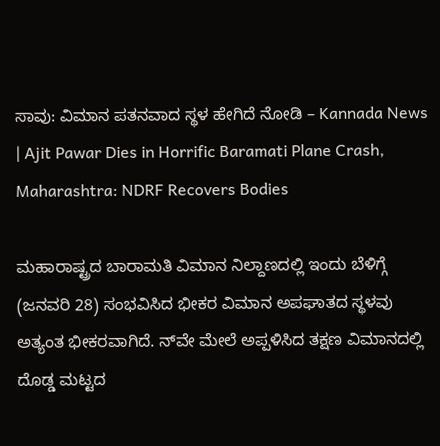ಸಾವು: ವಿಮಾನ ಪತನವಾದ ಸ್ಥಳ ಹೇಗಿದೆ ನೋಡಿ – Kannada News | Ajit Pawar Dies in Horrific Baramati Plane Crash, Maharashtra: NDRF Recovers Bodies

ಮಹಾರಾಷ್ಟ್ರದ ಬಾರಾಮತಿ ವಿಮಾನ ನಿಲ್ದಾಣದಲ್ಲಿ ಇಂದು ಬೆಳಿಗ್ಗೆ (ಜನವರಿ 28) ಸಂಭವಿಸಿದ ಭೀಕರ ವಿಮಾನ ಅಪಘಾತದ ಸ್ಥಳವು ಅತ್ಯಂತ ಭೀಕರವಾಗಿದೆ. ನ್‌ವೇ ಮೇಲೆ ಅಪ್ಪಳಿಸಿದ ತಕ್ಷಣ ವಿಮಾನದಲ್ಲಿ ದೊಡ್ಡ ಮಟ್ಟದ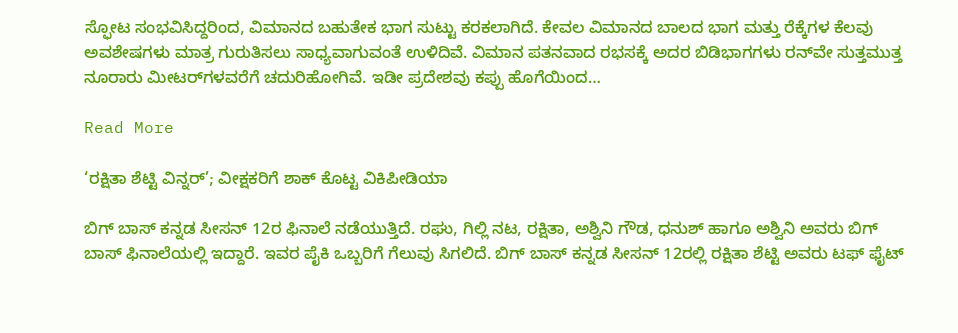ಸ್ಫೋಟ ಸಂಭವಿಸಿದ್ದರಿಂದ, ವಿಮಾನದ ಬಹುತೇಕ ಭಾಗ ಸುಟ್ಟು ಕರಕಲಾಗಿದೆ. ಕೇವಲ ವಿಮಾನದ ಬಾಲದ ಭಾಗ ಮತ್ತು ರೆಕ್ಕೆಗಳ ಕೆಲವು ಅವಶೇಷಗಳು ಮಾತ್ರ ಗುರುತಿಸಲು ಸಾಧ್ಯವಾಗುವಂತೆ ಉಳಿದಿವೆ. ವಿಮಾನ ಪತನವಾದ ರಭಸಕ್ಕೆ ಅದರ ಬಿಡಿಭಾಗಗಳು ರನ್‌ವೇ ಸುತ್ತಮುತ್ತ ನೂರಾರು ಮೀಟರ್‌ಗಳವರೆಗೆ ಚದುರಿಹೋಗಿವೆ. ಇಡೀ ಪ್ರದೇಶವು ಕಪ್ಪು ಹೊಗೆಯಿಂದ…

Read More

‘ರಕ್ಷಿತಾ ಶೆಟ್ಟಿ ವಿನ್ನರ್’; ವೀಕ್ಷಕರಿಗೆ ಶಾಕ್ ಕೊಟ್ಟ ವಿಕಿಪೀಡಿಯಾ

ಬಿಗ್ ಬಾಸ್ ಕನ್ನಡ ಸೀಸನ್ 12ರ ಫಿನಾಲೆ ನಡೆಯುತ್ತಿದೆ. ರಘು, ಗಿಲ್ಲಿ ನಟ, ರಕ್ಷಿತಾ, ಅಶ್ವಿನಿ ಗೌಡ, ಧನುಶ್ ಹಾಗೂ ಅಶ್ವಿನಿ ಅವರು ಬಿಗ್ ಬಾಸ್ ಫಿನಾಲೆಯಲ್ಲಿ ಇದ್ದಾರೆ. ಇವರ ಪೈಕಿ ಒಬ್ಬರಿಗೆ ಗೆಲುವು ಸಿಗಲಿದೆ. ಬಿಗ್ ಬಾಸ್ ಕನ್ನಡ ಸೀಸನ್ 12ರಲ್ಲಿ ರಕ್ಷಿತಾ ಶೆಟ್ಟಿ ಅವರು ಟಫ್ ಫೈಟ್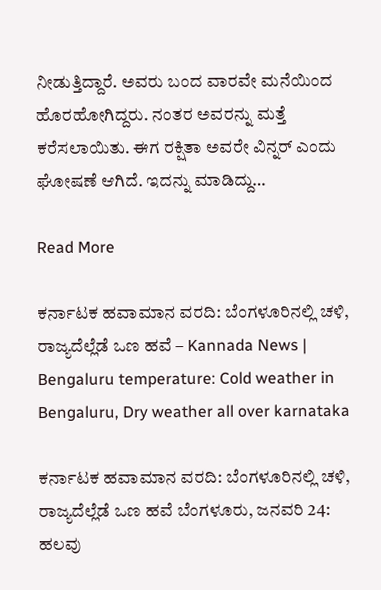ನೀಡುತ್ತಿದ್ದಾರೆ. ಅವರು ಬಂದ ವಾರವೇ ಮನೆಯಿಂದ ಹೊರಹೋಗಿದ್ದರು. ನಂತರ ಅವರನ್ನು ಮತ್ತೆ ಕರೆಸಲಾಯಿತು. ಈಗ ರಕ್ಷಿತಾ ಅವರೇ ವಿನ್ನರ್ ಎಂದು ಘೋಷಣೆ ಆಗಿದೆ. ಇದನ್ನು ಮಾಡಿದ್ದು…

Read More

ಕರ್ನಾಟಕ ಹವಾಮಾನ ವರದಿ: ಬೆಂಗಳೂರಿನಲ್ಲಿ ಚಳಿ, ರಾಜ್ಯದೆಲ್ಲೆಡೆ ಒಣ ಹವೆ – Kannada News | Bengaluru temperature: Cold weather in Bengaluru, Dry weather all over karnataka

ಕರ್ನಾಟಕ ಹವಾಮಾನ ವರದಿ: ಬೆಂಗಳೂರಿನಲ್ಲಿ ಚಳಿ, ರಾಜ್ಯದೆಲ್ಲೆಡೆ ಒಣ ಹವೆ ಬೆಂಗಳೂರು, ಜನವರಿ 24: ಹಲವು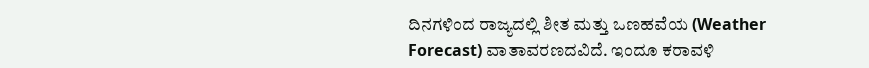ದಿನಗಳಿಂದ ರಾಜ್ಯದಲ್ಲಿ ಶೀತ ಮತ್ತು ಒಣಹವೆಯ (Weather Forecast) ವಾತಾವರಣದವಿದೆ. ಇಂದೂ ಕರಾವಳಿ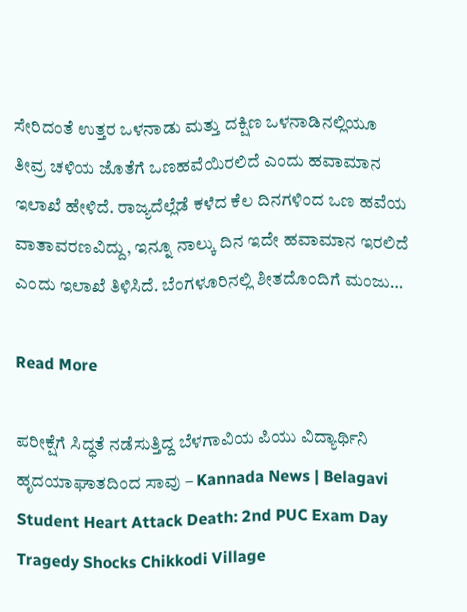ಸೇರಿದಂತೆ ಉತ್ತರ ಒಳನಾಡು ಮತ್ತು ದಕ್ಷಿಣ ಒಳನಾಡಿನಲ್ಲಿಯೂ ತೀವ್ರ ಚಳಿಯ ಜೊತೆಗೆ ಒಣಹವೆಯಿರಲಿದೆ ಎಂದು ಹವಾಮಾನ ಇಲಾಖೆ ಹೇಳಿದೆ. ರಾಜ್ಯದೆಲ್ಲೆಡೆ ಕಳೆದ ಕೆಲ ದಿನಗಳಿಂದ ಒಣ ಹವೆಯ ವಾತಾವರಣವಿದ್ದು, ಇನ್ನೂ ನಾಲ್ಕು ದಿನ ಇದೇ ಹವಾಮಾನ ಇರಲಿದೆ ಎಂದು ಇಲಾಖೆ ತಿಳಿಸಿದೆ. ಬೆಂಗಳೂರಿನಲ್ಲಿ ಶೀತದೊಂದಿಗೆ ಮಂಜು…

Read More

ಪರೀಕ್ಷೆಗೆ ಸಿದ್ಧತೆ ನಡೆಸುತ್ತಿದ್ದ ಬೆಳಗಾವಿಯ ಪಿಯು ವಿದ್ಯಾರ್ಥಿನಿ ಹೃದಯಾಘಾತದಿಂದ ಸಾವು – Kannada News | Belagavi Student Heart Attack Death: 2nd PUC Exam Day Tragedy Shocks Chikkodi Village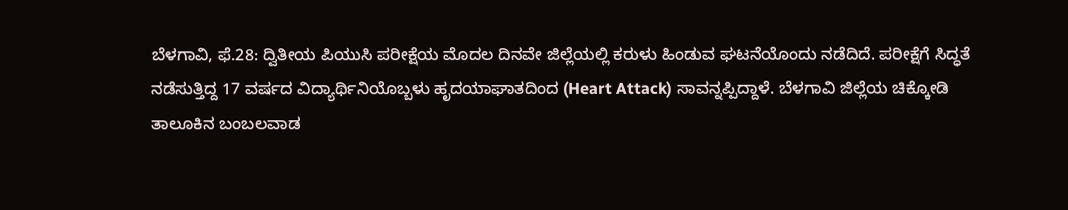ಬೆಳಗಾವಿ, ಫೆ.28: ದ್ವಿತೀಯ ಪಿಯುಸಿ ಪರೀಕ್ಷೆಯ ಮೊದಲ ದಿನವೇ ಜಿಲ್ಲೆಯಲ್ಲಿ ಕರುಳು ಹಿಂಡುವ ಘಟನೆಯೊಂದು ನಡೆದಿದೆ. ಪರೀಕ್ಷೆಗೆ ಸಿದ್ಧತೆ ನಡೆಸುತ್ತಿದ್ದ 17 ವರ್ಷದ ವಿದ್ಯಾರ್ಥಿನಿಯೊಬ್ಬಳು ಹೃದಯಾಘಾತದಿಂದ (Heart Attack) ಸಾವನ್ನಪ್ಪಿದ್ದಾಳೆ. ಬೆಳಗಾವಿ ಜಿಲ್ಲೆಯ ಚಿಕ್ಕೋಡಿ ತಾಲೂಕಿನ ಬಂಬಲವಾಡ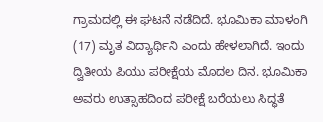ಗ್ರಾಮದಲ್ಲಿ ಈ ಘಟನೆ ನಡೆದಿದೆ. ಭೂಮಿಕಾ ಮಾಳಂಗಿ (17) ಮೃತ ವಿದ್ಯಾರ್ಥಿನಿ ಎಂದು ಹೇಳಲಾಗಿದೆ. ಇಂದು ದ್ವಿತೀಯ ಪಿಯು ಪರೀಕ್ಷೆಯ ಮೊದಲ ದಿನ. ಭೂಮಿಕಾ ಅವರು ಉತ್ಸಾಹದಿಂದ ಪರೀಕ್ಷೆ ಬರೆಯಲು ಸಿದ್ಧತೆ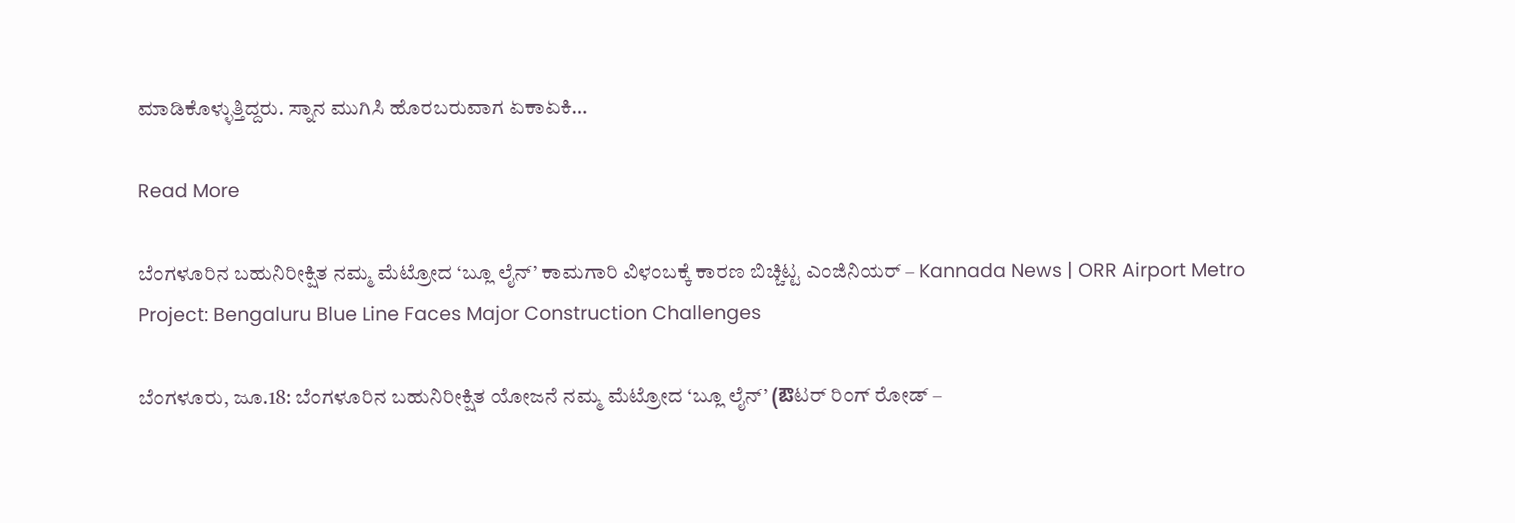ಮಾಡಿಕೊಳ್ಳುತ್ತಿದ್ದರು. ಸ್ನಾನ ಮುಗಿಸಿ ಹೊರಬರುವಾಗ ಏಕಾಏಕಿ…

Read More

ಬೆಂಗಳೂರಿನ ಬಹುನಿರೀಕ್ಷಿತ ನಮ್ಮ ಮೆಟ್ರೋದ ‘ಬ್ಲೂ ಲೈನ್’ ಕಾಮಗಾರಿ ವಿಳಂಬಕ್ಕೆ ಕಾರಣ ಬಿಚ್ಚಿಟ್ಟ ಎಂಜಿನಿಯರ್‌ – Kannada News | ORR Airport Metro Project: Bengaluru Blue Line Faces Major Construction Challenges

ಬೆಂಗಳೂರು, ಜೂ.18: ಬೆಂಗಳೂರಿನ ಬಹುನಿರೀಕ್ಷಿತ ಯೋಜನೆ ನಮ್ಮ ಮೆಟ್ರೋದ ‘ಬ್ಲೂ ಲೈನ್’ (ఔಟರ್ ರಿಂಗ್ ರೋಡ್ –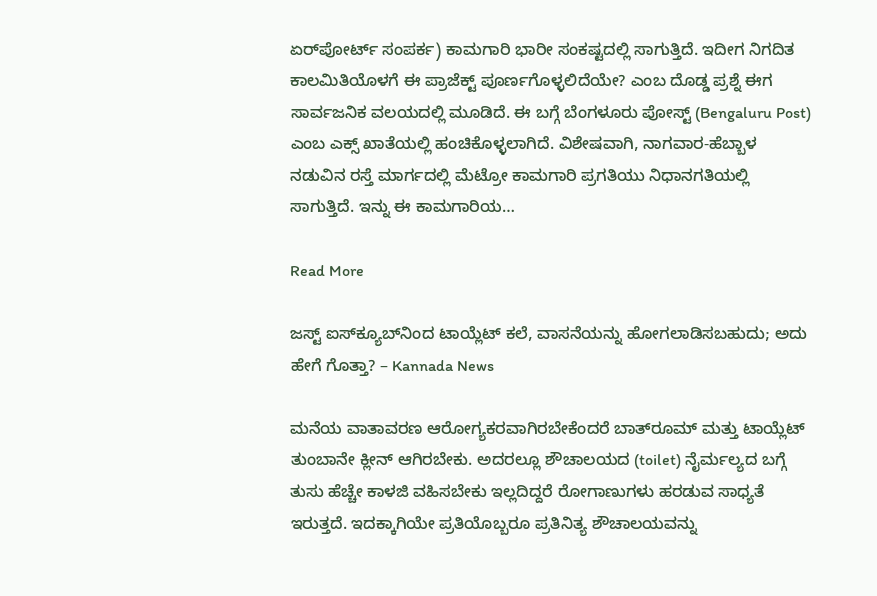ಏರ್‌ಪೋರ್ಟ್ ಸಂಪರ್ಕ) ಕಾಮಗಾರಿ ಭಾರೀ ಸಂಕಷ್ಟದಲ್ಲಿ ಸಾಗುತ್ತಿದೆ. ಇದೀಗ ನಿಗದಿತ ಕಾಲಮಿತಿಯೊಳಗೆ ಈ ಪ್ರಾಜೆಕ್ಟ್ ಪೂರ್ಣಗೊಳ್ಳಲಿದೆಯೇ? ಎಂಬ ದೊಡ್ಡ ಪ್ರಶ್ನೆ ಈಗ ಸಾರ್ವಜನಿಕ ವಲಯದಲ್ಲಿ ಮೂಡಿದೆ. ಈ ಬಗ್ಗೆ ಬೆಂಗಳೂರು ಪೋಸ್ಟ್ (Bengaluru Post) ಎಂಬ ಎಕ್ಸ್ ಖಾತೆಯಲ್ಲಿ ಹಂಚಿಕೊಳ್ಳಲಾಗಿದೆ. ವಿಶೇಷವಾಗಿ, ನಾಗವಾರ-ಹೆಬ್ಬಾಳ ನಡುವಿನ ರಸ್ತೆ ಮಾರ್ಗದಲ್ಲಿ ಮೆಟ್ರೋ ಕಾಮಗಾರಿ ಪ್ರಗತಿಯು ನಿಧಾನಗತಿಯಲ್ಲಿ ಸಾಗುತ್ತಿದೆ. ಇನ್ನು ಈ ಕಾಮಗಾರಿಯ…

Read More

ಜಸ್ಟ್‌ ಐಸ್‌ಕ್ಯೂಬ್‌ನಿಂದ ಟಾಯ್ಲೆಟ್‌ ಕಲೆ, ವಾಸನೆಯನ್ನು ಹೋಗಲಾಡಿಸಬಹುದು; ಅದು ಹೇಗೆ ಗೊತ್ತಾ? – Kannada News

ಮನೆಯ ವಾತಾವರಣ ಆರೋಗ್ಯಕರವಾಗಿರಬೇಕೆಂದರೆ ಬಾತ್‌ರೂಮ್‌ ಮತ್ತು ಟಾಯ್ಲೆಟ್‌ ತುಂಬಾನೇ ಕ್ಲೀನ್‌ ಆಗಿರಬೇಕು. ಅದರಲ್ಲೂ ಶೌಚಾಲಯದ (toilet) ನೈರ್ಮಲ್ಯದ ಬಗ್ಗೆ ತುಸು ಹೆಚ್ಚೇ ಕಾಳಜಿ ವಹಿಸಬೇಕು ಇಲ್ಲದಿದ್ದರೆ ರೋಗಾಣುಗಳು ಹರಡುವ ಸಾಧ್ಯತೆ ಇರುತ್ತದೆ. ಇದಕ್ಕಾಗಿಯೇ ಪ್ರತಿಯೊಬ್ಬರೂ ಪ್ರತಿನಿತ್ಯ ಶೌಚಾಲಯವನ್ನು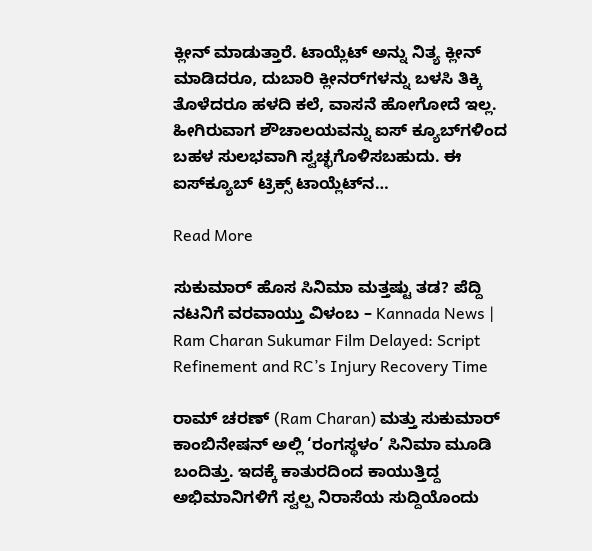ಕ್ಲೀನ್‌ ಮಾಡುತ್ತಾರೆ. ಟಾಯ್ಲೆಟ್‌ ಅನ್ನು ನಿತ್ಯ ಕ್ಲೀನ್‌ ಮಾಡಿದರೂ, ದುಬಾರಿ ಕ್ಲೀನರ್‌ಗಳನ್ನು ಬಳಸಿ ತಿಕ್ಕಿ ತೊಳೆದರೂ ಹಳದಿ ಕಲೆ, ವಾಸನೆ ಹೋಗೋದೆ ಇಲ್ಲ. ಹೀಗಿರುವಾಗ ಶೌಚಾಲಯವನ್ನು ಐಸ್ ಕ್ಯೂಬ್‌ಗಳಿಂದ ಬಹಳ ಸುಲಭವಾಗಿ ಸ್ವಚ್ಛಗೊಳಿಸಬಹುದು. ಈ ಐಸ್‌ಕ್ಯೂಬ್‌ ಟ್ರಿಕ್ಸ್‌ ಟಾಯ್ಲೆಟ್‌ನ…

Read More

ಸುಕುಮಾರ್ ಹೊಸ ಸಿನಿಮಾ ಮತ್ತಷ್ಟು ತಡ? ಪೆದ್ದಿ ನಟನಿಗೆ ವರವಾಯ್ತು ವಿಳಂಬ – Kannada News | Ram Charan Sukumar Film Delayed: Script Refinement and RC’s Injury Recovery Time

ರಾಮ್ ಚರಣ್ (Ram Charan) ಮತ್ತು ಸುಕುಮಾರ್ ಕಾಂಬಿನೇಷನ್‌ ಅಲ್ಲಿ ‘ರಂಗಸ್ಥಳಂ’ ಸಿನಿಮಾ ಮೂಡಿ ಬಂದಿತ್ತು. ಇದಕ್ಕೆ ಕಾತುರದಿಂದ ಕಾಯುತ್ತಿದ್ದ ಅಭಿಮಾನಿಗಳಿಗೆ ಸ್ವಲ್ಪ ನಿರಾಸೆಯ ಸುದ್ದಿಯೊಂದು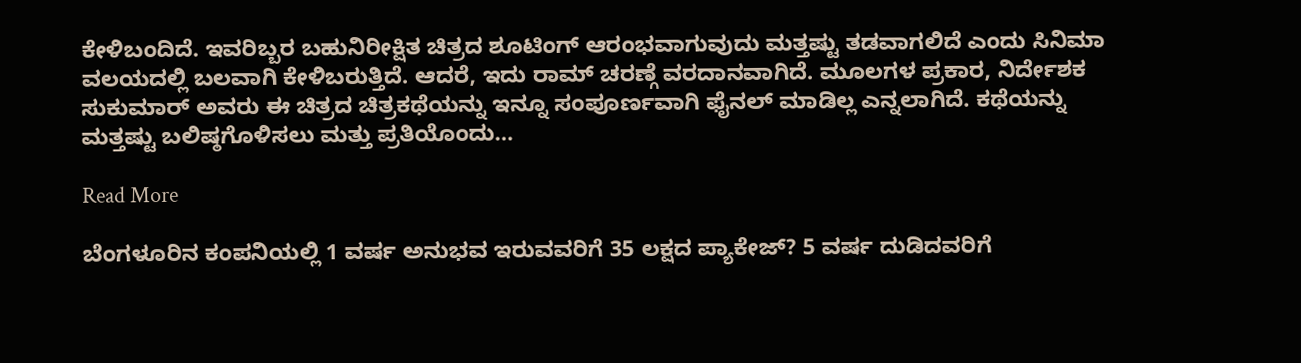ಕೇಳಿಬಂದಿದೆ. ಇವರಿಬ್ಬರ ಬಹುನಿರೀಕ್ಷಿತ ಚಿತ್ರದ ಶೂಟಿಂಗ್ ಆರಂಭವಾಗುವುದು ಮತ್ತಷ್ಟು ತಡವಾಗಲಿದೆ ಎಂದು ಸಿನಿಮಾ ವಲಯದಲ್ಲಿ ಬಲವಾಗಿ ಕೇಳಿಬರುತ್ತಿದೆ. ಆದರೆ, ಇದು ರಾಮ್ ಚರಣ್ಗೆ ವರದಾನವಾಗಿದೆ. ಮೂಲಗಳ ಪ್ರಕಾರ, ನಿರ್ದೇಶಕ ಸುಕುಮಾರ್ ಅವರು ಈ ಚಿತ್ರದ ಚಿತ್ರಕಥೆಯನ್ನು ಇನ್ನೂ ಸಂಪೂರ್ಣವಾಗಿ ಫೈನಲ್ ಮಾಡಿಲ್ಲ ಎನ್ನಲಾಗಿದೆ. ಕಥೆಯನ್ನು ಮತ್ತಷ್ಟು ಬಲಿಷ್ಠಗೊಳಿಸಲು ಮತ್ತು ಪ್ರತಿಯೊಂದು…

Read More

ಬೆಂಗಳೂರಿನ ಕಂಪನಿಯಲ್ಲಿ 1 ವರ್ಷ ಅನುಭವ ಇರುವವರಿಗೆ 35 ಲಕ್ಷದ ಪ್ಯಾಕೇಜ್? 5 ವರ್ಷ ದುಡಿದವರಿಗೆ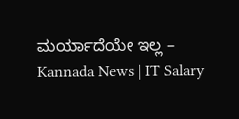ಮರ್ಯಾದೆಯೇ ಇಲ್ಲ – Kannada News | IT Salary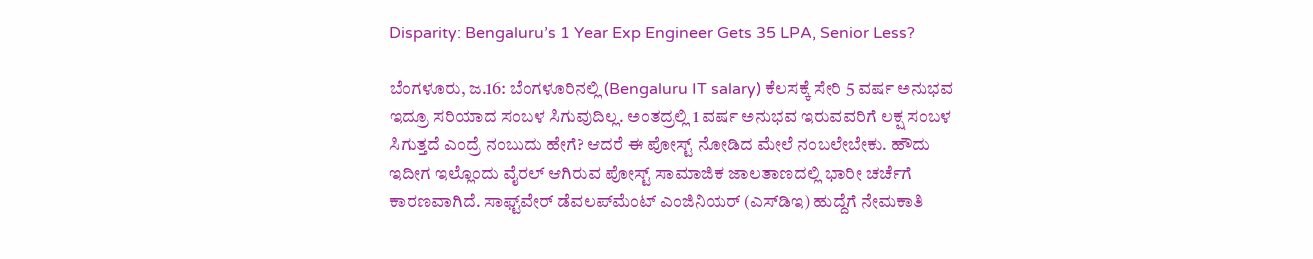Disparity: Bengaluru’s 1 Year Exp Engineer Gets 35 LPA, Senior Less?

ಬೆಂಗಳೂರು, ಜ.16: ಬೆಂಗಳೂರಿನಲ್ಲಿ (Bengaluru IT salary) ಕೆಲಸಕ್ಕೆ ಸೇರಿ 5 ವರ್ಷ ಅನುಭವ ಇದ್ರೂ ಸರಿಯಾದ ಸಂಬಳ ಸಿಗುವುದಿಲ್ಲ. ಅಂತದ್ರಲ್ಲಿ 1 ವರ್ಷ ಅನುಭವ ಇರುವವರಿಗೆ ಲಕ್ಷ ಸಂಬಳ ಸಿಗುತ್ತದೆ ಎಂದ್ರೆ ನಂಬುದು ಹೇಗೆ? ಆದರೆ ಈ ಪೋಸ್ಟ್ ನೋಡಿದ ಮೇಲೆ ನಂಬಲೇಬೇಕು. ಹೌದು ಇದೀಗ ಇಲ್ಲೊಂದು ವೈರಲ್ ಆಗಿರುವ ಪೋಸ್ಟ್ ಸಾಮಾಜಿಕ ಜಾಲತಾಣದಲ್ಲಿ ಭಾರೀ ಚರ್ಚೆಗೆ ಕಾರಣವಾಗಿದೆ. ಸಾಫ್ಟ್‌ವೇರ್ ಡೆವಲಪ್‌ಮೆಂಟ್ ಎಂಜಿನಿಯರ್ (ಎಸ್‌ಡಿಇ) ಹುದ್ದೆಗೆ ನೇಮಕಾತಿ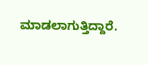ಮಾಡಲಾಗುತ್ತಿದ್ದಾರೆ.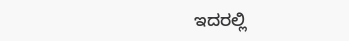ಇದರಲ್ಲಿ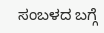ಸಂಬಳದ ಬಗ್ಗೆ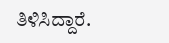ತಿಳಿಸಿದ್ದಾರೆ.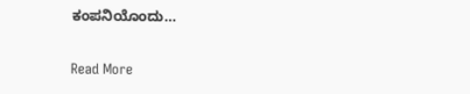ಕಂಪನಿಯೊಂದು…

Read More